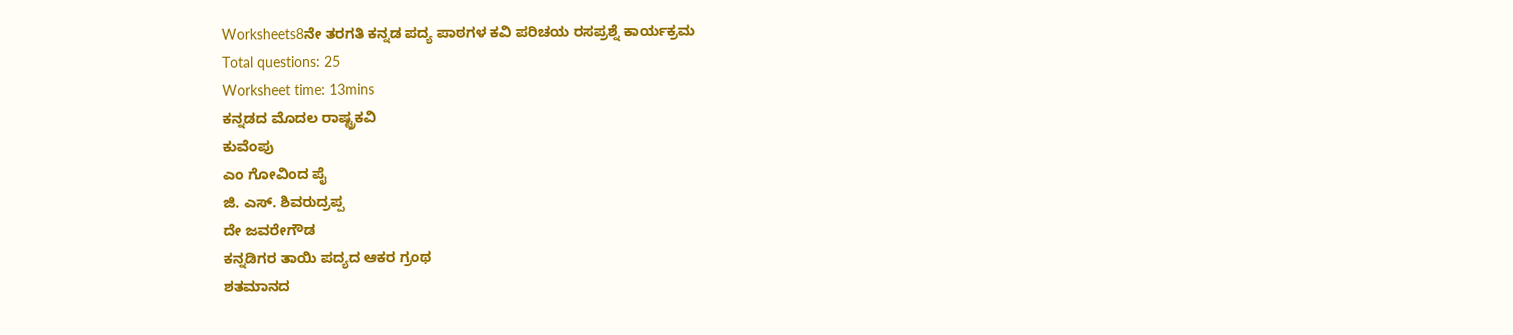Worksheets8ನೇ ತರಗತಿ ಕನ್ನಡ ಪದ್ಯ ಪಾಠಗಳ ಕವಿ ಪರಿಚಯ ರಸಪ್ರಶ್ನೆ ಕಾರ್ಯಕ್ರಮ
Total questions: 25
Worksheet time: 13mins
ಕನ್ನಡದ ಮೊದಲ ರಾಷ್ಟ್ರಕವಿ
ಕುವೆಂಪು
ಎಂ ಗೋವಿಂದ ಪೈ
ಜಿ. ಎಸ್. ಶಿವರುದ್ರಪ್ಪ
ದೇ ಜವರೇಗೌಡ
ಕನ್ನಡಿಗರ ತಾಯಿ ಪದ್ಯದ ಆಕರ ಗ್ರಂಥ
ಶತಮಾನದ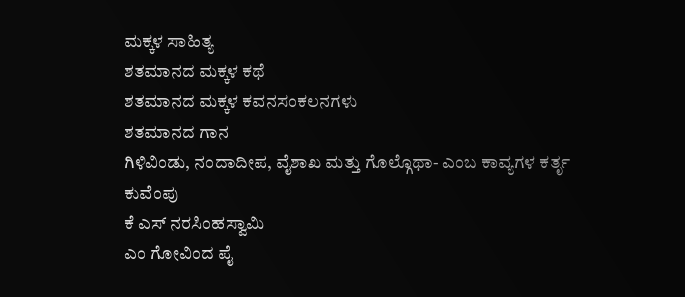ಮಕ್ಕಳ ಸಾಹಿತ್ಯ
ಶತಮಾನದ ಮಕ್ಕಳ ಕಥೆ
ಶತಮಾನದ ಮಕ್ಕಳ ಕವನಸಂಕಲನಗಳು
ಶತಮಾನದ ಗಾನ
ಗಿಳಿವಿಂಡು, ನಂದಾದೀಪ, ವೈಶಾಖ ಮತ್ತು ಗೊಲ್ಗೊಥಾ- ಎಂಬ ಕಾವ್ಯಗಳ ಕರ್ತೃ
ಕುವೆಂಪು
ಕೆ ಎಸ್ ನರಸಿಂಹಸ್ವಾಮಿ
ಎಂ ಗೋವಿಂದ ಪೈ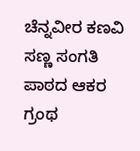ಚೆನ್ನವೀರ ಕಣವಿ
ಸಣ್ಣ ಸಂಗತಿ ಪಾಠದ ಆಕರ ಗ್ರಂಥ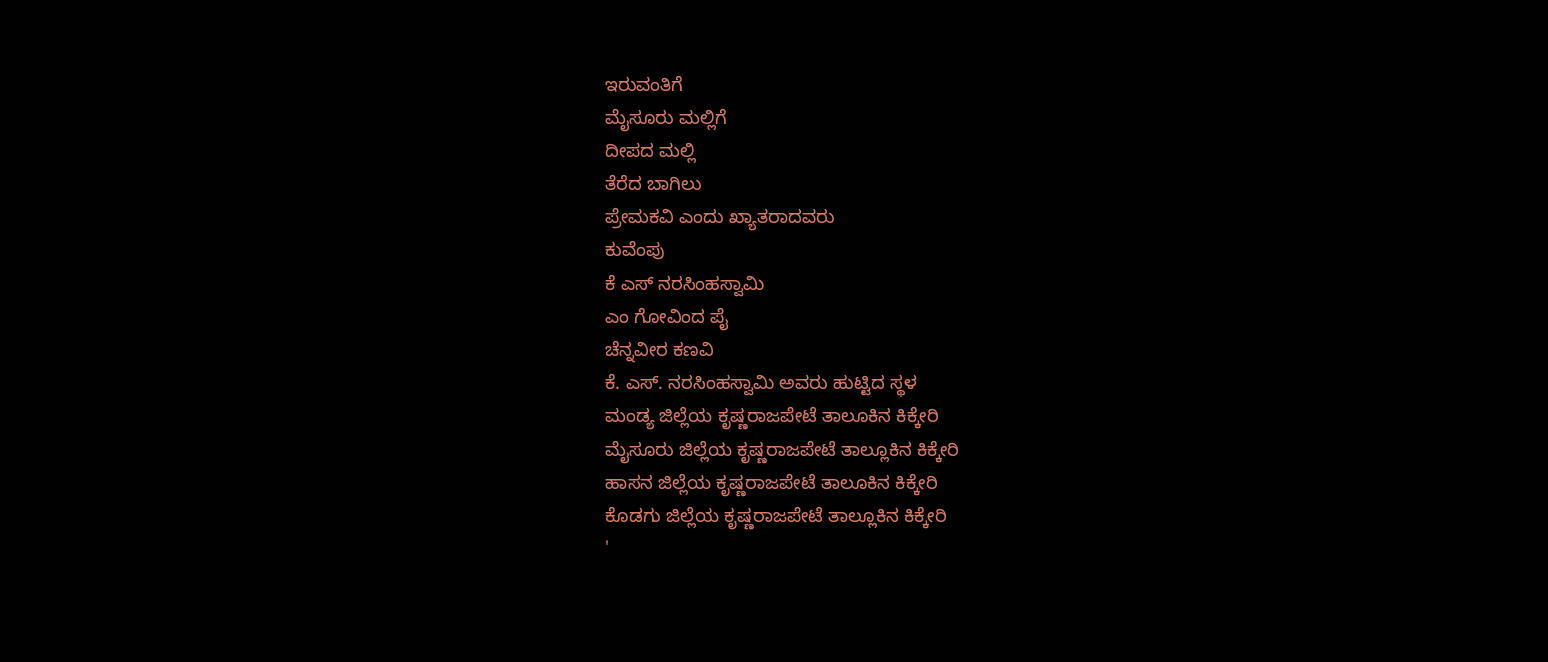ಇರುವಂತಿಗೆ
ಮೈಸೂರು ಮಲ್ಲಿಗೆ
ದೀಪದ ಮಲ್ಲಿ
ತೆರೆದ ಬಾಗಿಲು
ಪ್ರೇಮಕವಿ ಎಂದು ಖ್ಯಾತರಾದವರು
ಕುವೆಂಪು
ಕೆ ಎಸ್ ನರಸಿಂಹಸ್ವಾಮಿ
ಎಂ ಗೋವಿಂದ ಪೈ
ಚೆನ್ನವೀರ ಕಣವಿ
ಕೆ. ಎಸ್. ನರಸಿಂಹಸ್ವಾಮಿ ಅವರು ಹುಟ್ಟಿದ ಸ್ಥಳ
ಮಂಡ್ಯ ಜಿಲ್ಲೆಯ ಕೃಷ್ಣರಾಜಪೇಟೆ ತಾಲೂಕಿನ ಕಿಕ್ಕೇರಿ
ಮೈಸೂರು ಜಿಲ್ಲೆಯ ಕೃಷ್ಣರಾಜಪೇಟೆ ತಾಲ್ಲೂಕಿನ ಕಿಕ್ಕೇರಿ
ಹಾಸನ ಜಿಲ್ಲೆಯ ಕೃಷ್ಣರಾಜಪೇಟೆ ತಾಲೂಕಿನ ಕಿಕ್ಕೇರಿ
ಕೊಡಗು ಜಿಲ್ಲೆಯ ಕೃಷ್ಣರಾಜಪೇಟೆ ತಾಲ್ಲೂಕಿನ ಕಿಕ್ಕೇರಿ
'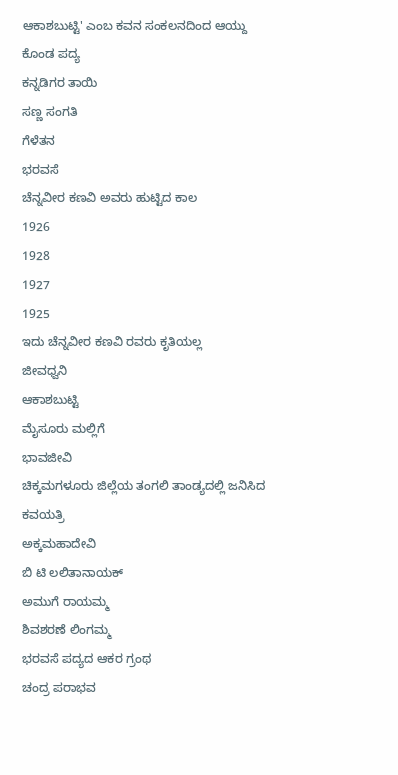ಆಕಾಶಬುಟ್ಟಿ' ಎಂಬ ಕವನ ಸಂಕಲನದಿಂದ ಆಯ್ದು ಕೊಂಡ ಪದ್ಯ
ಕನ್ನಡಿಗರ ತಾಯಿ
ಸಣ್ಣ ಸಂಗತಿ
ಗೆಳೆತನ
ಭರವಸೆ
ಚೆನ್ನವೀರ ಕಣವಿ ಅವರು ಹುಟ್ಟಿದ ಕಾಲ
1926
1928
1927
1925
ಇದು ಚೆನ್ನವೀರ ಕಣವಿ ರವರು ಕೃತಿಯಲ್ಲ
ಜೀವಧ್ವನಿ
ಆಕಾಶಬುಟ್ಟಿ
ಮೈಸೂರು ಮಲ್ಲಿಗೆ
ಭಾವಜೀವಿ
ಚಿಕ್ಕಮಗಳೂರು ಜಿಲ್ಲೆಯ ತಂಗಲಿ ತಾಂಡ್ಯದಲ್ಲಿ ಜನಿಸಿದ ಕವಯತ್ರಿ
ಅಕ್ಕಮಹಾದೇವಿ
ಬಿ ಟಿ ಲಲಿತಾನಾಯಕ್
ಅಮುಗೆ ರಾಯಮ್ಮ
ಶಿವಶರಣೆ ಲಿಂಗಮ್ಮ
ಭರವಸೆ ಪದ್ಯದ ಆಕರ ಗ್ರಂಥ
ಚಂದ್ರ ಪರಾಭವ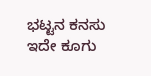ಭಟ್ಟನ ಕನಸು
ಇದೇ ಕೂಗು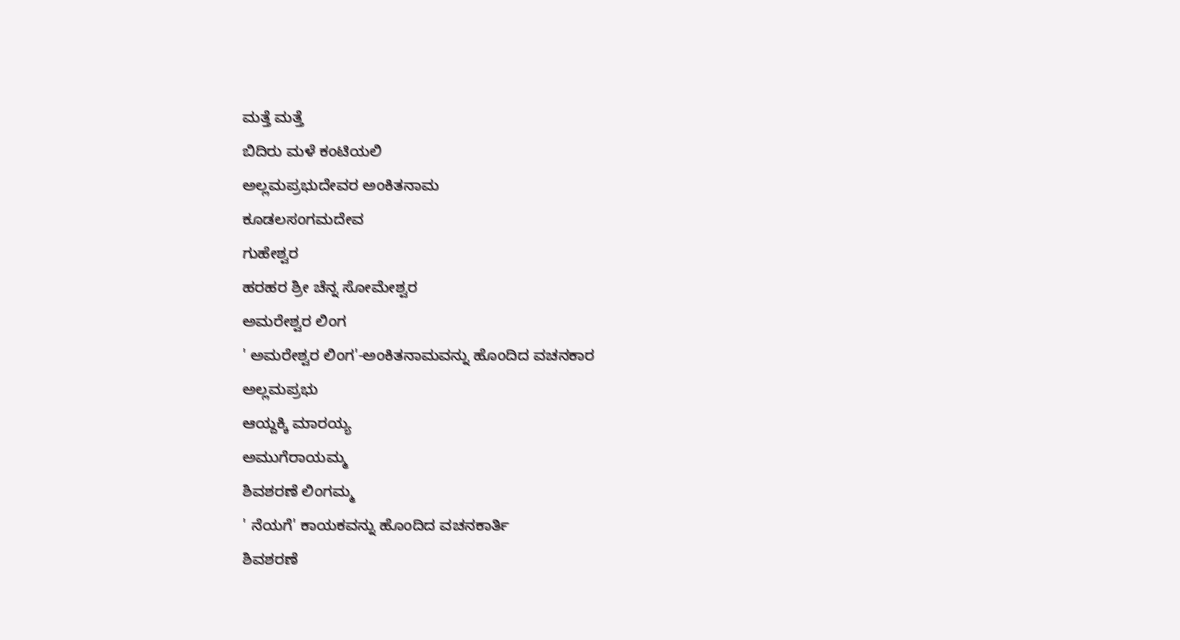ಮತ್ತೆ ಮತ್ತೆ
ಬಿದಿರು ಮಳೆ ಕಂಟಿಯಲಿ
ಅಲ್ಲಮಪ್ರಭುದೇವರ ಅಂಕಿತನಾಮ
ಕೂಡಲಸಂಗಮದೇವ
ಗುಹೇಶ್ವರ
ಹರಹರ ಶ್ರೀ ಚೆನ್ನ ಸೋಮೇಶ್ವರ
ಅಮರೇಶ್ವರ ಲಿಂಗ
' ಅಮರೇಶ್ವರ ಲಿಂಗ'-ಅಂಕಿತನಾಮವನ್ನು ಹೊಂದಿದ ವಚನಕಾರ
ಅಲ್ಲಮಪ್ರಭು
ಆಯ್ದಕ್ಕಿ ಮಾರಯ್ಯ
ಅಮುಗೆರಾಯಮ್ಮ
ಶಿವಶರಣೆ ಲಿಂಗಮ್ಮ
' ನೆಯಗೆ' ಕಾಯಕವನ್ನು ಹೊಂದಿದ ವಚನಕಾರ್ತಿ
ಶಿವಶರಣೆ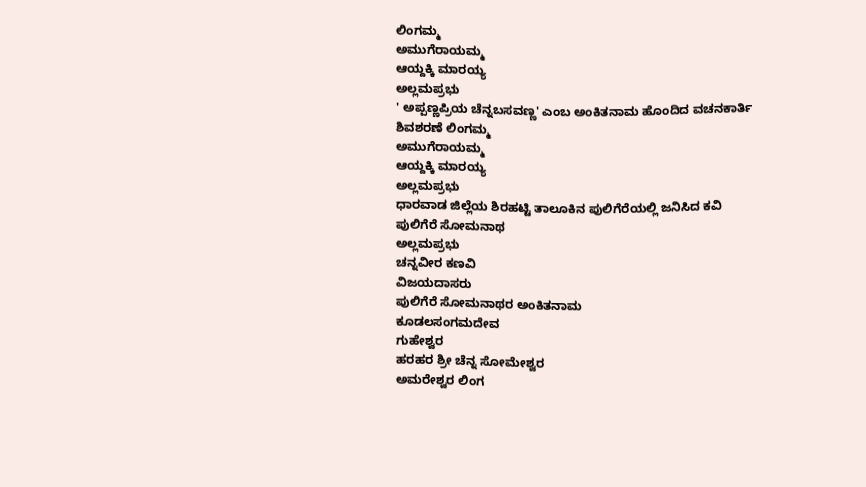ಲಿಂಗಮ್ಮ
ಅಮುಗೆರಾಯಮ್ಮ
ಆಯ್ದಕ್ಕಿ ಮಾರಯ್ಯ
ಅಲ್ಲಮಪ್ರಭು
' ಅಪ್ಪಣ್ಣಪ್ರಿಯ ಚೆನ್ನಬಸವಣ್ಣ' ಎಂಬ ಅಂಕಿತನಾಮ ಹೊಂದಿದ ವಚನಕಾರ್ತಿ
ಶಿವಶರಣೆ ಲಿಂಗಮ್ಮ
ಅಮುಗೆರಾಯಮ್ಮ
ಆಯ್ದಕ್ಕಿ ಮಾರಯ್ಯ
ಅಲ್ಲಮಪ್ರಭು
ಧಾರವಾಡ ಜಿಲ್ಲೆಯ ಶಿರಹಟ್ಟಿ ತಾಲೂಕಿನ ಪುಲಿಗೆರೆಯಲ್ಲಿ ಜನಿಸಿದ ಕವಿ
ಪುಲಿಗೆರೆ ಸೋಮನಾಥ
ಅಲ್ಲಮಪ್ರಭು
ಚನ್ನವೀರ ಕಣವಿ
ವಿಜಯದಾಸರು
ಪುಲಿಗೆರೆ ಸೋಮನಾಥರ ಅಂಕಿತನಾಮ
ಕೂಡಲಸಂಗಮದೇವ
ಗುಹೇಶ್ವರ
ಹರಹರ ಶ್ರೀ ಚೆನ್ನ ಸೋಮೇಶ್ವರ
ಅಮರೇಶ್ವರ ಲಿಂಗ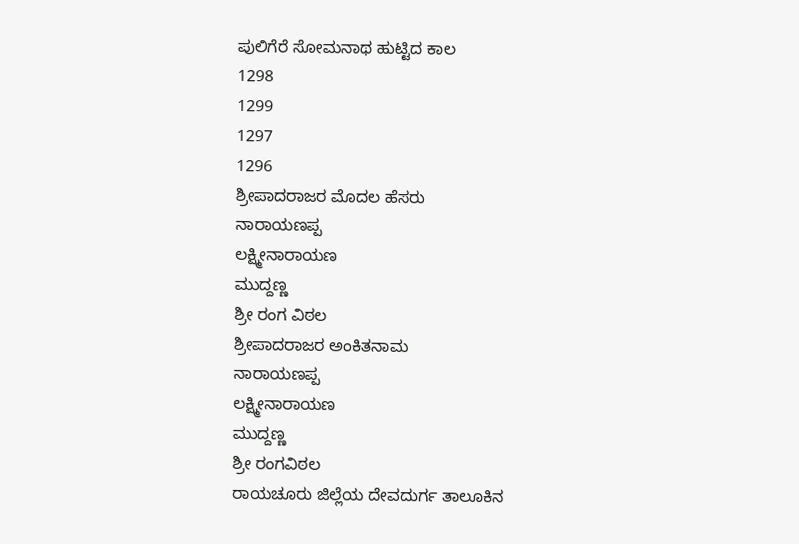ಪುಲಿಗೆರೆ ಸೋಮನಾಥ ಹುಟ್ಟಿದ ಕಾಲ
1298
1299
1297
1296
ಶ್ರೀಪಾದರಾಜರ ಮೊದಲ ಹೆಸರು
ನಾರಾಯಣಪ್ಪ
ಲಕ್ಷ್ಮೀನಾರಾಯಣ
ಮುದ್ದಣ್ಣ
ಶ್ರೀ ರಂಗ ವಿಠಲ
ಶ್ರೀಪಾದರಾಜರ ಅಂಕಿತನಾಮ
ನಾರಾಯಣಪ್ಪ
ಲಕ್ಷ್ಮೀನಾರಾಯಣ
ಮುದ್ದಣ್ಣ
ಶ್ರೀ ರಂಗವಿಠಲ
ರಾಯಚೂರು ಜಿಲ್ಲೆಯ ದೇವದುರ್ಗ ತಾಲೂಕಿನ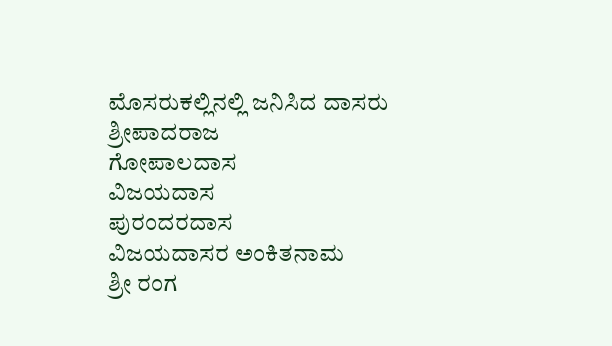ಮೊಸರುಕಲ್ಲಿನಲ್ಲಿ ಜನಿಸಿದ ದಾಸರು
ಶ್ರೀಪಾದರಾಜ
ಗೋಪಾಲದಾಸ
ವಿಜಯದಾಸ
ಪುರಂದರದಾಸ
ವಿಜಯದಾಸರ ಅಂಕಿತನಾಮ
ಶ್ರೀ ರಂಗ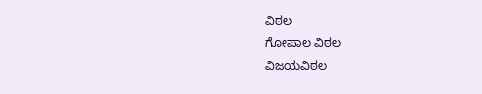ವಿಠಲ
ಗೋಪಾಲ ವಿಠಲ
ವಿಜಯವಿಠಲ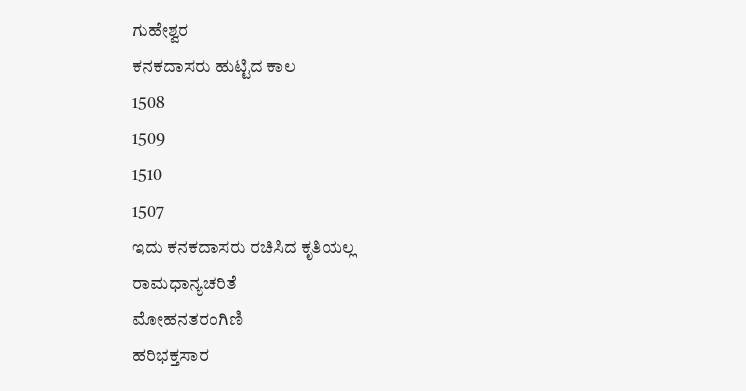ಗುಹೇಶ್ವರ
ಕನಕದಾಸರು ಹುಟ್ಟಿದ ಕಾಲ
1508
1509
1510
1507
ಇದು ಕನಕದಾಸರು ರಚಿಸಿದ ಕೃತಿಯಲ್ಲ
ರಾಮಧಾನ್ಯಚರಿತೆ
ಮೋಹನತರಂಗಿಣಿ
ಹರಿಭಕ್ತಸಾರ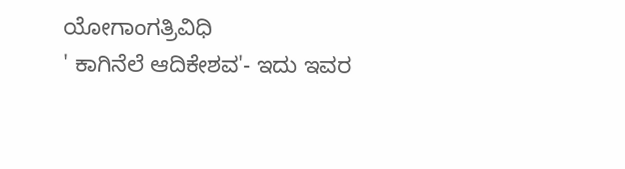ಯೋಗಾಂಗತ್ರಿವಿಧಿ
' ಕಾಗಿನೆಲೆ ಆದಿಕೇಶವ'- ಇದು ಇವರ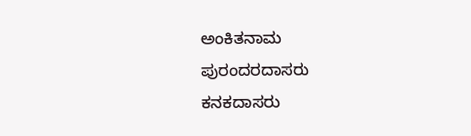ಅಂಕಿತನಾಮ
ಪುರಂದರದಾಸರು
ಕನಕದಾಸರು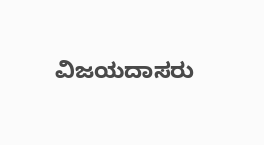ವಿಜಯದಾಸರು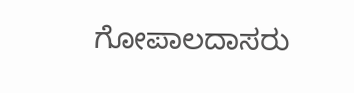ಗೋಪಾಲದಾಸರು